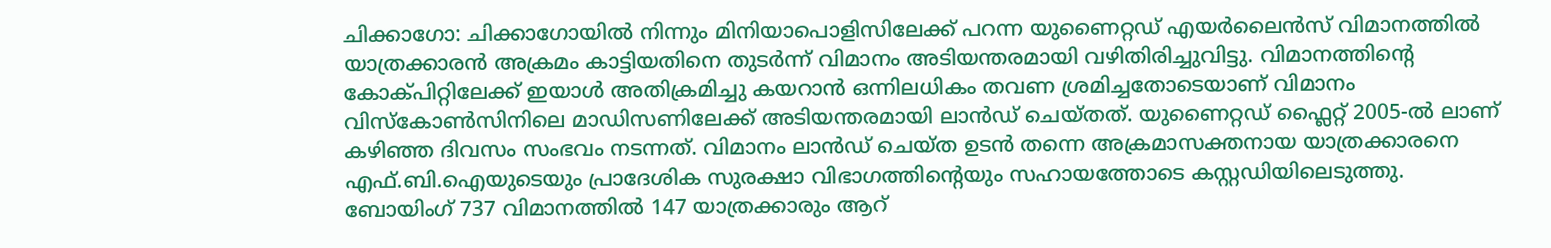ചിക്കാഗോ: ചിക്കാഗോയിൽ നിന്നും മിനിയാപൊളിസിലേക്ക് പറന്ന യുണൈറ്റഡ് എയർലൈൻസ് വിമാനത്തിൽ യാത്രക്കാരൻ അക്രമം കാട്ടിയതിനെ തുടർന്ന് വിമാനം അടിയന്തരമായി വഴിതിരിച്ചുവിട്ടു. വിമാനത്തിന്റെ കോക്പിറ്റിലേക്ക് ഇയാൾ അതിക്രമിച്ചു കയറാൻ ഒന്നിലധികം തവണ ശ്രമിച്ചതോടെയാണ് വിമാനം വിസ്കോൺസിനിലെ മാഡിസണിലേക്ക് അടിയന്തരമായി ലാൻഡ് ചെയ്തത്. യുണൈറ്റഡ് ഫ്ലൈറ്റ് 2005-ൽ ലാണ് കഴിഞ്ഞ ദിവസം സംഭവം നടന്നത്. വിമാനം ലാൻഡ് ചെയ്ത ഉടൻ തന്നെ അക്രമാസക്തനായ യാത്രക്കാരനെ എഫ്.ബി.ഐയുടെയും പ്രാദേശിക സുരക്ഷാ വിഭാഗത്തിന്റെയും സഹായത്തോടെ കസ്റ്റഡിയിലെടുത്തു. ബോയിംഗ് 737 വിമാനത്തിൽ 147 യാത്രക്കാരും ആറ്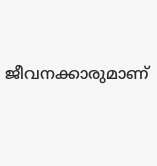ജീവനക്കാരുമാണ്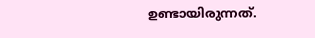ഉണ്ടായിരുന്നത്.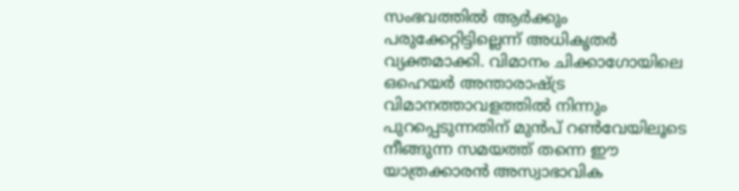സംഭവത്തിൽ ആർക്കും പരുക്കേറ്റിട്ടില്ലെന്ന് അധികൃതർ വ്യക്തമാക്കി. വിമാനം ചിക്കാഗോയിലെ ഒഹെയർ അന്താരാഷ്ട്ര വിമാനത്താവളത്തിൽ നിന്നും പുറപ്പെടുന്നതിന് മുൻപ് റൺവേയിലൂടെ നീങ്ങുന്ന സമയത്ത് തന്നെ ഈ യാത്രക്കാരൻ അസ്വാഭാവിക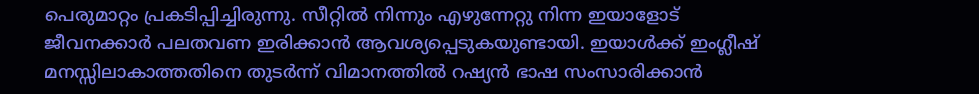പെരുമാറ്റം പ്രകടിപ്പിച്ചിരുന്നു. സീറ്റിൽ നിന്നും എഴുന്നേറ്റു നിന്ന ഇയാളോട് ജീവനക്കാർ പലതവണ ഇരിക്കാൻ ആവശ്യപ്പെടുകയുണ്ടായി. ഇയാൾക്ക് ഇംഗ്ലീഷ് മനസ്സിലാകാത്തതിനെ തുടർന്ന് വിമാനത്തിൽ റഷ്യൻ ഭാഷ സംസാരിക്കാൻ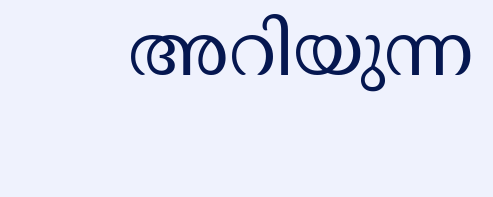അറിയുന്ന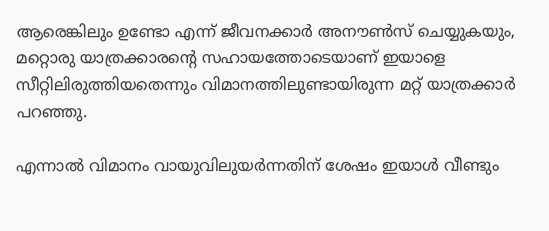ആരെങ്കിലും ഉണ്ടോ എന്ന് ജീവനക്കാർ അനൗൺസ് ചെയ്യുകയും, മറ്റൊരു യാത്രക്കാരന്റെ സഹായത്തോടെയാണ് ഇയാളെ സീറ്റിലിരുത്തിയതെന്നും വിമാനത്തിലുണ്ടായിരുന്ന മറ്റ് യാത്രക്കാർ പറഞ്ഞു.

എന്നാൽ വിമാനം വായുവിലുയർന്നതിന് ശേഷം ഇയാൾ വീണ്ടും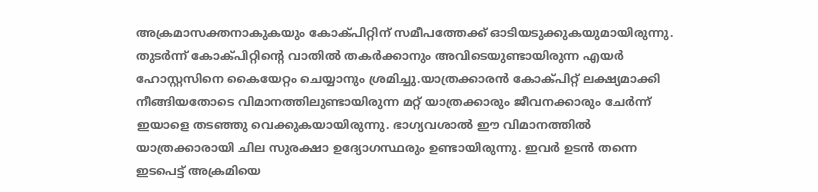അക്രമാസക്തനാകുകയും കോക്പിറ്റിന് സമീപത്തേക്ക് ഓടിയടുക്കുകയുമായിരുന്നു. തുടർന്ന് കോക്പിറ്റിന്റെ വാതിൽ തകർക്കാനും അവിടെയുണ്ടായിരുന്ന എയർ ഹോസ്റ്റസിനെ കൈയേറ്റം ചെയ്യാനും ശ്രമിച്ചു.യാത്രക്കാരൻ കോക്പിറ്റ് ലക്ഷ്യമാക്കി നീങ്ങിയതോടെ വിമാനത്തിലുണ്ടായിരുന്ന മറ്റ് യാത്രക്കാരും ജീവനക്കാരും ചേർന്ന് ഇയാളെ തടഞ്ഞു വെക്കുകയായിരുന്നു. ഭാഗ്യവശാൽ ഈ വിമാനത്തിൽ യാത്രക്കാരായി ചില സുരക്ഷാ ഉദ്യോഗസ്ഥരും ഉണ്ടായിരുന്നു. ഇവർ ഉടൻ തന്നെ ഇടപെട്ട് അക്രമിയെ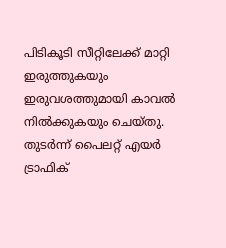പിടികൂടി സീറ്റിലേക്ക് മാറ്റി ഇരുത്തുകയും ഇരുവശത്തുമായി കാവൽ നിൽക്കുകയും ചെയ്തു. തുടർന്ന് പൈലറ്റ് എയർ ട്രാഫിക്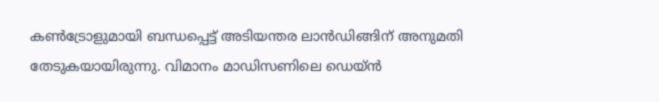കൺട്രോളുമായി ബന്ധപ്പെട്ട് അടിയന്തര ലാൻഡിങ്ങിന് അനുമതി തേടുകയായിരുന്നു. വിമാനം മാഡിസണിലെ ഡെയ്ൻ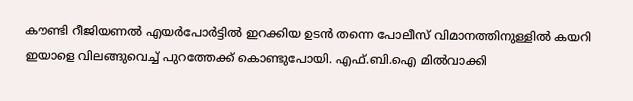കൗണ്ടി റീജിയണൽ എയർപോർട്ടിൽ ഇറക്കിയ ഉടൻ തന്നെ പോലീസ് വിമാനത്തിനുള്ളിൽ കയറി ഇയാളെ വിലങ്ങുവെച്ച് പുറത്തേക്ക് കൊണ്ടുപോയി. എഫ്.ബി.ഐ മിൽവാക്കി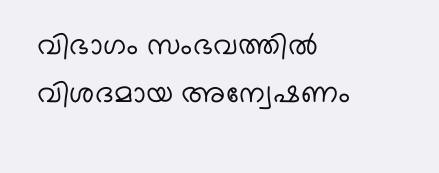വിഭാഗം സംഭവത്തിൽ വിശദമായ അന്വേഷണം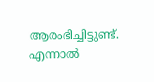ആരംഭിച്ചിട്ടുണ്ട്. എന്നാൽ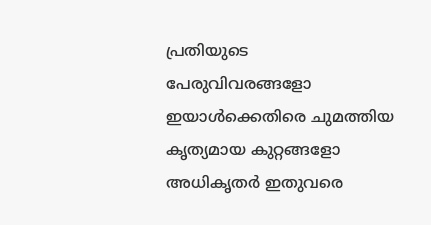പ്രതിയുടെ പേരുവിവരങ്ങളോ ഇയാൾക്കെതിരെ ചുമത്തിയ കൃത്യമായ കുറ്റങ്ങളോ അധികൃതർ ഇതുവരെ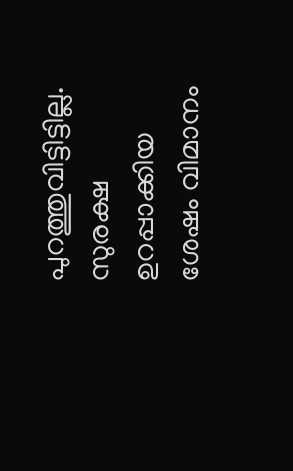പുറത്തുവിട്ടിട്ടില്ല. സുരക്ഷ ഉറപ്പാക്കിയ ശേഷം വിമാനം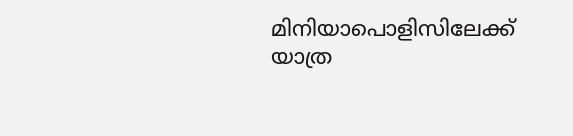മിനിയാപൊളിസിലേക്ക് യാത്ര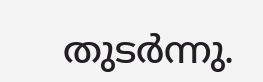തുടർന്നു.